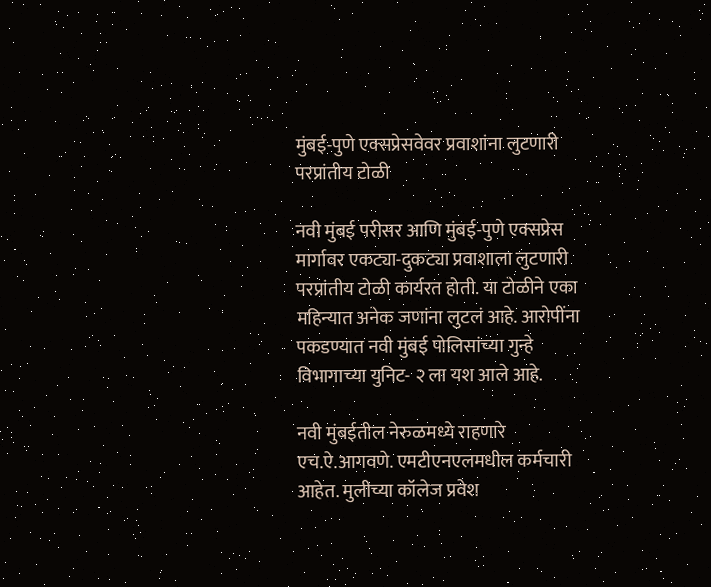मुंबई-पुणे एक्सप्रेसवेवर प्रवाशांना लुटणारी परप्रांतीय टोळी

नवी मुंबई परीसर आणि मुंबई-पुणे एक्सप्रेस मार्गावर एकट्या-दुकट्या प्रवाशाला लुटणारी परप्रांतीय टोळी कार्यरत होती. या टोळीने एका महिन्यात अनेक जणांना लुटलं आहे. आरोपींना पकडण्यात नवी मुंबई पोलिसांच्या गुन्हे विभागाच्या युनिट- २ ला यश आले आहे.

नवी मुंबईतील नेरुळमध्ये राहणारे एच.ऐ.आगवणे. एमटीएनएलमधील कर्मचारी आहेत. मुलीच्या कॉलेज प्रवेश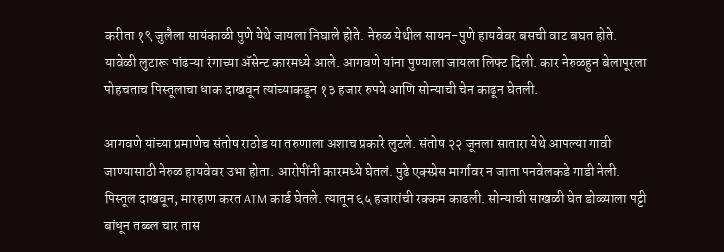करीता १९ जुलैला सायंकाळी पुणे येथे जायला निघाले होते. नेरुळ येथील सायन-पुणे हायवेवर बसची वाट बघत होते. यावेळी लुटारू पांढऱ्या रंगाच्या ॲसेन्ट कारमध्ये आले. आगवणे यांना पुण्याला जायला लिफ्ट दिली. कार नेरुळहुन बेलापूरला पोहचताच पिस्तूलाचा धाक दाखवून त्यांच्याकडून १३ हजार रुपये आणि सोन्याची चेन काढून घेतली.

आगवणे यांच्या प्रमाणेच संतोष राठोड या तरुणाला अशाच प्रकारे लुटले. संतोष २२ जूनला सातारा येथे आपल्या गावी जाण्यासाठी नेरुळ हायवेवर उभा होता. आरोपींनी कारमध्ये घेतलं. पुढे एक्स्प्रेस मार्गावर न जाता पनवेलकडे गाडी नेली. पिस्तूल दाखवून, मारहाण करत ATM कार्ड घेतले. त्यातून ६५ हजारांची रक्कम काढली. सोन्याची साखळी घेत डोळ्याला पट्टी बांधून तब्ब्ल चार तास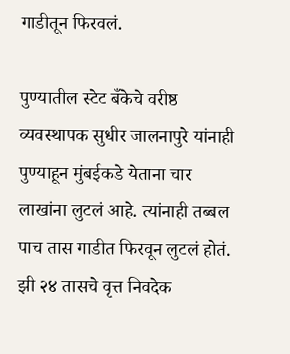गाडीतून फिरवलं.

पुण्यातील स्टेट बँकेचे वरीष्ठ व्यवस्थापक सुधीर जालनापुरे यांनाही पुण्याहून मुंबईकडे येताना चार लाखांना लुटलं आहे. त्यांनाही तब्बल पाच तास गाडीत फिरवून लुटलं होतं. झी २४ तासचे वृत्त निवदेक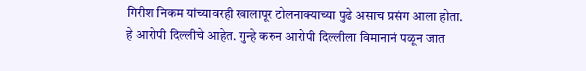गिरीश निकम यांच्यावरही खालापूर टोलनाक्याच्या पुढे असाच प्रसंग आला होता.  हे आरोपी दिल्लीचे आहेत. गुन्हे करुन आरोपी दिल्लीला विमानानं पळून जात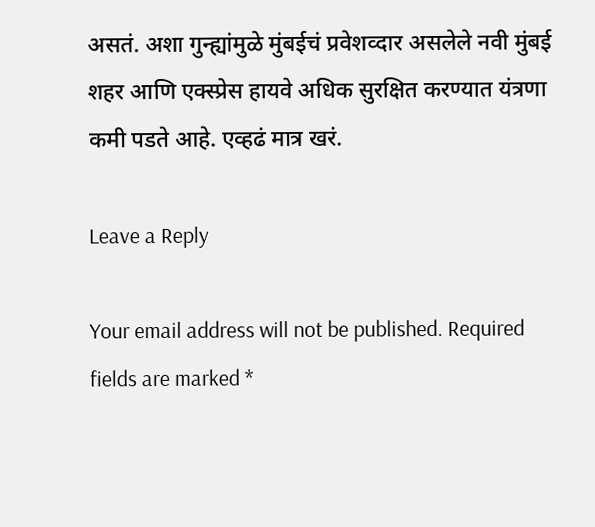असतं. अशा गुन्ह्यांमुळे मुंबईचं प्रवेशव्दार असलेले नवी मुंबई शहर आणि एक्स्प्रेस हायवे अधिक सुरक्षित करण्यात यंत्रणा कमी पडते आहे. एव्हढं मात्र खरं.

Leave a Reply

Your email address will not be published. Required fields are marked *